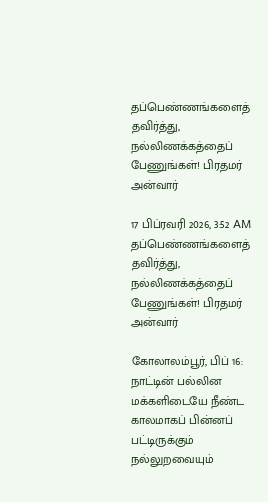தப்பெண்ணங்களைத் தவிர்த்து, நல்லிணக்கத்தைப் பேணுங்கள்! பிரதமர் அன்வார்

17 பிப்ரவரி 2026, 3:52 AM
தப்பெண்ணங்களைத் தவிர்த்து, நல்லிணக்கத்தைப் பேணுங்கள்! பிரதமர் அன்வார்

கோலாலம்பூர், பிப் 16: நாட்டின் பல்லின மக்களிடையே நீண்ட காலமாகப் பின்னப் பட்டிருக்கும் நல்லுறவையும்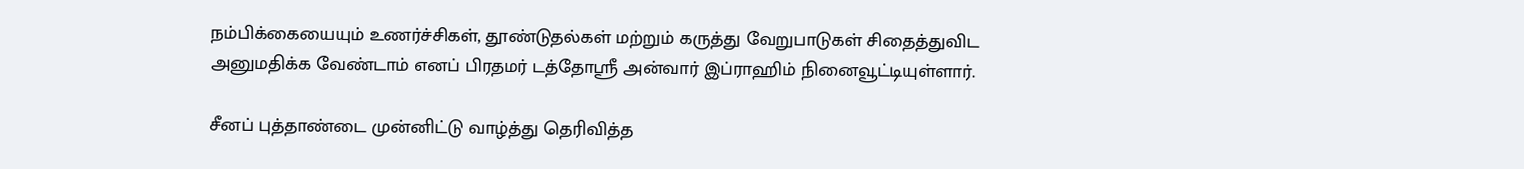நம்பிக்கையையும் உணர்ச்சிகள், தூண்டுதல்கள் மற்றும் கருத்து வேறுபாடுகள் சிதைத்துவிட அனுமதிக்க வேண்டாம் எனப் பிரதமர் டத்தோஸ்ரீ அன்வார் இப்ராஹிம் நினைவூட்டியுள்ளார்.

சீனப் புத்தாண்டை முன்னிட்டு வாழ்த்து தெரிவித்த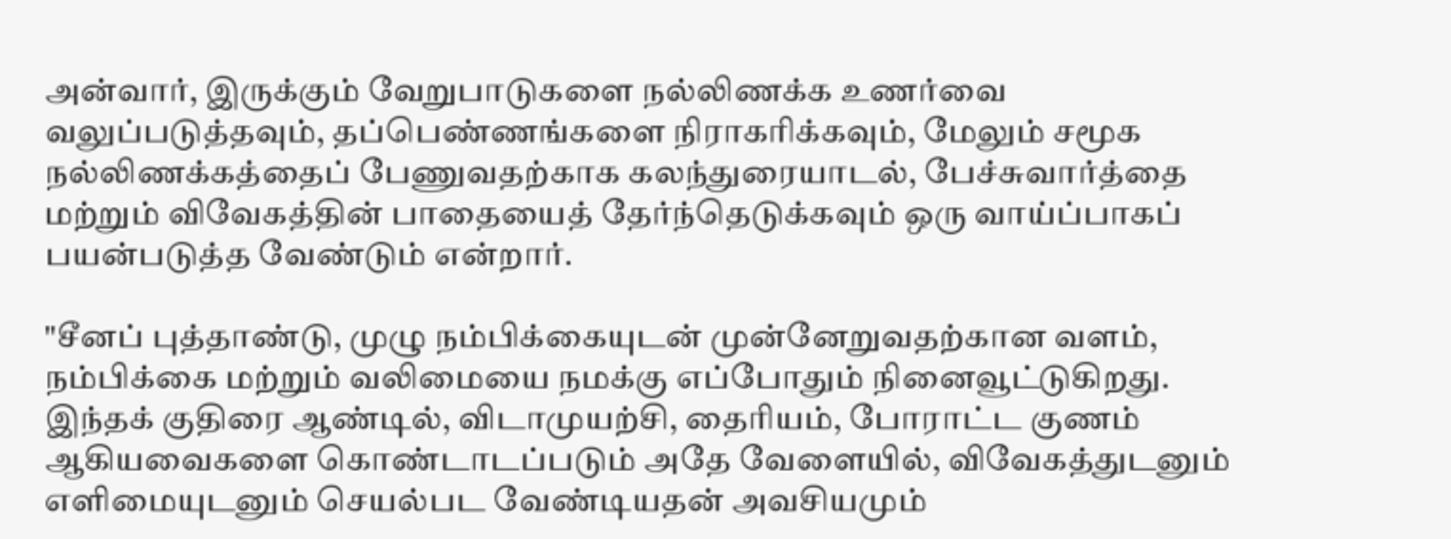அன்வார், இருக்கும் வேறுபாடுகளை நல்லிணக்க உணர்வை வலுப்படுத்தவும், தப்பெண்ணங்களை நிராகரிக்கவும், மேலும் சமூக நல்லிணக்கத்தைப் பேணுவதற்காக கலந்துரையாடல், பேச்சுவார்த்தை மற்றும் விவேகத்தின் பாதையைத் தேர்ந்தெடுக்கவும் ஒரு வாய்ப்பாகப் பயன்படுத்த வேண்டும் என்றார்.

"சீனப் புத்தாண்டு, முழு நம்பிக்கையுடன் முன்னேறுவதற்கான வளம், நம்பிக்கை மற்றும் வலிமையை நமக்கு எப்போதும் நினைவூட்டுகிறது. இந்தக் குதிரை ஆண்டில், விடாமுயற்சி, தைரியம், போராட்ட குணம் ஆகியவைகளை கொண்டாடப்படும் அதே வேளையில், விவேகத்துடனும் எளிமையுடனும் செயல்பட வேண்டியதன் அவசியமும்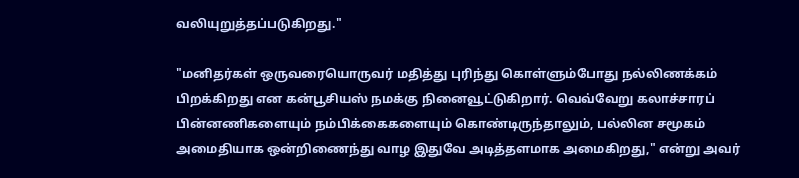வலியுறுத்தப்படுகிறது."

"மனிதர்கள் ஒருவரையொருவர் மதித்து புரிந்து கொள்ளும்போது நல்லிணக்கம் பிறக்கிறது என கன்பூசியஸ் நமக்கு நினைவூட்டுகிறார். வெவ்வேறு கலாச்சாரப் பின்னணிகளையும் நம்பிக்கைகளையும் கொண்டிருந்தாலும், பல்லின சமூகம் அமைதியாக ஒன்றிணைந்து வாழ இதுவே அடித்தளமாக அமைகிறது," என்று அவர்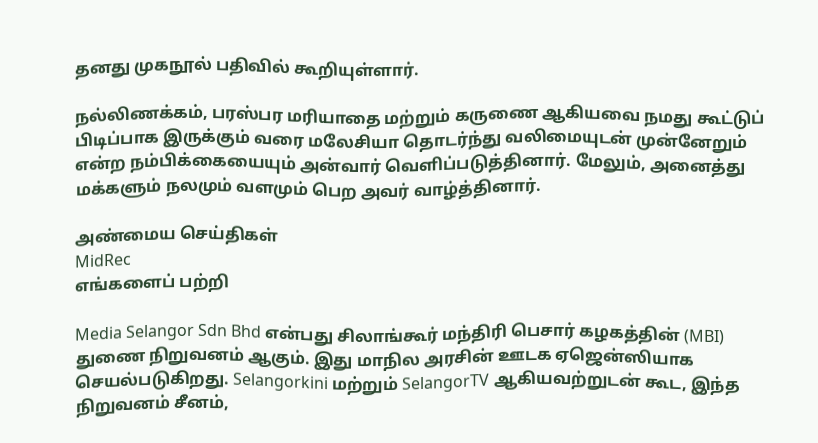தனது முகநூல் பதிவில் கூறியுள்ளார்.

நல்லிணக்கம், பரஸ்பர மரியாதை மற்றும் கருணை ஆகியவை நமது கூட்டுப் பிடிப்பாக இருக்கும் வரை மலேசியா தொடர்ந்து வலிமையுடன் முன்னேறும் என்ற நம்பிக்கையையும் அன்வார் வெளிப்படுத்தினார். மேலும், அனைத்து மக்களும் நலமும் வளமும் பெற அவர் வாழ்த்தினார்.

அண்மைய செய்திகள்
MidRec
எங்களைப் பற்றி

Media Selangor Sdn Bhd என்பது சிலாங்கூர் மந்திரி பெசார் கழகத்தின் (MBI) துணை நிறுவனம் ஆகும். இது மாநில அரசின் ஊடக ஏஜென்ஸியாக செயல்படுகிறது. Selangorkini மற்றும் SelangorTV ஆகியவற்றுடன் கூட, இந்த நிறுவனம் சீனம்,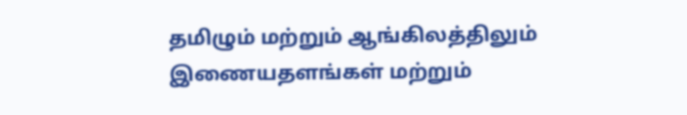தமிழும் மற்றும் ஆங்கிலத்திலும் இணையதளங்கள் மற்றும்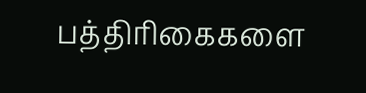பத்திரிகைகளை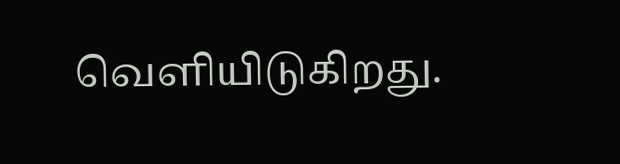வெளியிடுகிறது.